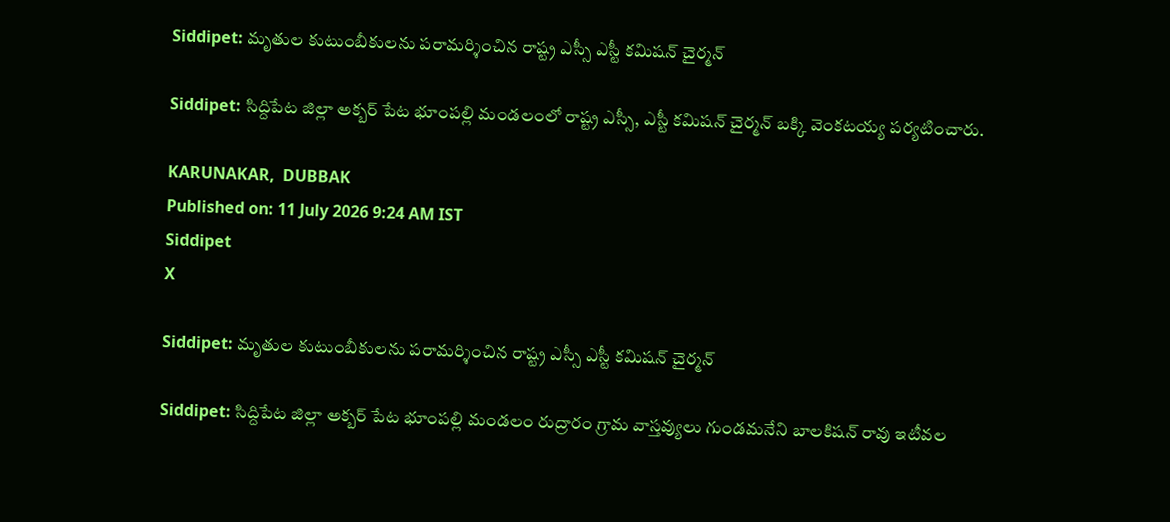Siddipet: మృతుల కుటుంబీకులను పరామర్శించిన రాష్ట్ర ఎస్సీ ఎస్టీ కమిషన్ చైర్మన్

Siddipet: సిద్దిపేట జిల్లా అక్బర్ పేట భూంపల్లి మండలంలో రాష్ట్ర ఎస్సీ, ఎస్టీ కమిషన్ చైర్మన్ బక్కి వెంకటయ్య పర్యటించారు.

KARUNAKAR,  DUBBAK
Published on: 11 July 2026 9:24 AM IST
Siddipet
X

Siddipet: మృతుల కుటుంబీకులను పరామర్శించిన రాష్ట్ర ఎస్సీ ఎస్టీ కమిషన్ చైర్మన్

Siddipet: సిద్దిపేట జిల్లా అక్బర్ పేట భూంపల్లి మండలం రుద్రారం గ్రామ వాస్తవ్యులు గుండమనేని బాలకిషన్ రావు ఇటీవల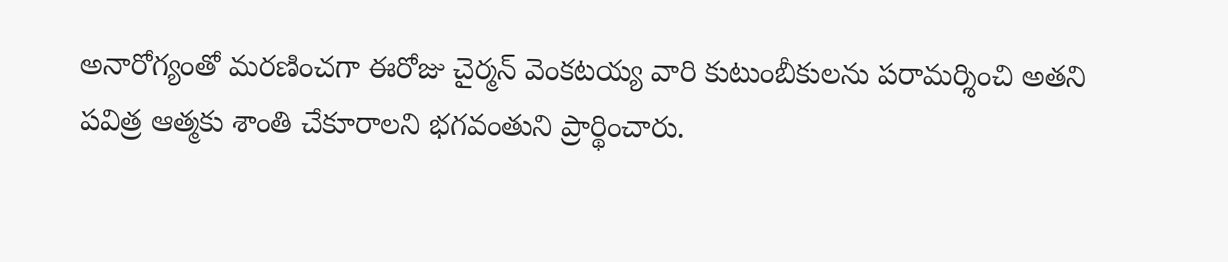అనారోగ్యంతో మరణించగా ఈరోజు చైర్మన్ వెంకటయ్య వారి కుటుంబీకులను పరామర్శించి అతని పవిత్ర ఆత్మకు శాంతి చేకూరాలని భగవంతుని ప్రార్థించారు.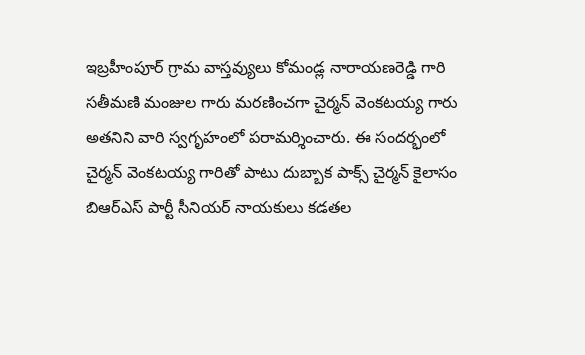ఇబ్రహీంపూర్ గ్రామ వాస్తవ్యులు కోమండ్ల నారాయణరెడ్డి గారి సతీమణి మంజుల గారు మరణించగా చైర్మన్ వెంకటయ్య గారు అతనిని వారి స్వగృహంలో పరామర్శించారు. ఈ సందర్భంలో చైర్మన్ వెంకటయ్య గారితో పాటు దుబ్బాక పాక్స్ చైర్మన్ కైలాసం బిఆర్ఎస్ పార్టీ సీనియర్ నాయకులు కడతల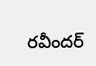రవీందర్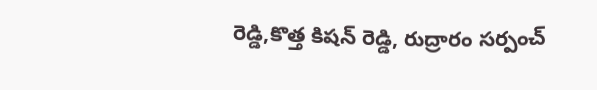రెడ్డి,కొత్త కిషన్ రెడ్డి, రుద్రారం సర్పంచ్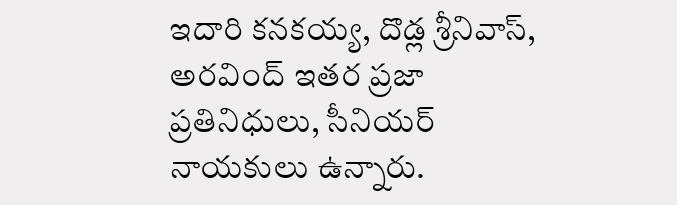ఇదారి కనకయ్య, దొడ్ల శ్రీనివాస్, అరవింద్ ఇతర ప్రజా ప్రతినిధులు, సీనియర్ నాయకులు ఉన్నారు.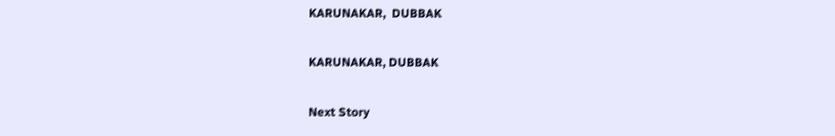KARUNAKAR,  DUBBAK

KARUNAKAR, DUBBAK

Next Story